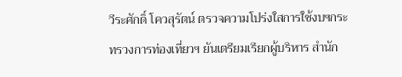วีระศักดิ์ โควสุรัตน์ ตรวจความโปร่งใสการใช้งบฯกระทรวงการท่องเที่ยวฯ ยันเตรียมเรียกผู้บริหาร สำนัก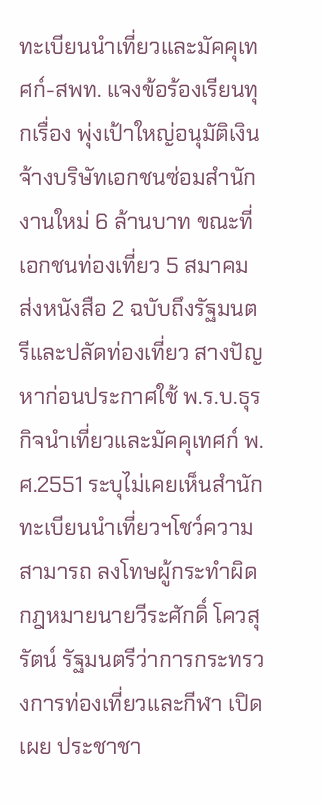ทะเบียนนำเที่ยวและมัคคุเทศก์-สพท. แจงข้อร้องเรียนทุกเรื่อง พุ่งเป้าใหญ่อนุมัติเงินจ้างบริษัทเอกชนซ่อมสำนักงานใหม่ 6 ล้านบาท ขณะที่เอกชนท่องเที่ยว 5 สมาคม ส่งหนังสือ 2 ฉบับถึงรัฐมนตรีและปลัดท่องเที่ยว สางปัญหาก่อนประกาศใช้ พ.ร.บ.ธุรกิจนำเที่ยวและมัคคุเทศก์ พ.ศ.2551 ระบุไม่เคยเห็นสำนักทะเบียนนำเที่ยวฯโชว์ความสามารถ ลงโทษผู้กระทำผิดกฎหมายนายวีระศักดิ์ โควสุรัตน์ รัฐมนตรีว่าการกระทรวงการท่องเที่ยวและกีฬา เปิดเผย ประชาชา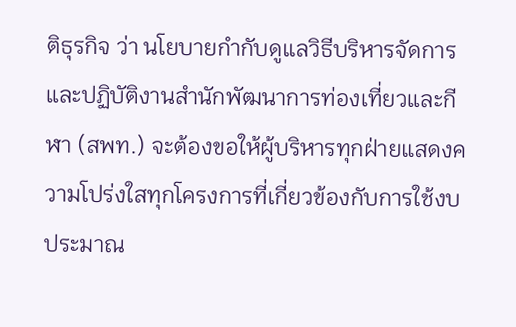ติธุรกิจ ว่า นโยบายกำกับดูแลวิธีบริหารจัดการและปฏิบัติงานสำนักพัฒนาการท่องเที่ยวและกีฬา (สพท.) จะต้องขอให้ผู้บริหารทุกฝ่ายแสดงความโปร่งใสทุกโครงการที่เกี่ยวข้องกับการใช้งบประมาณ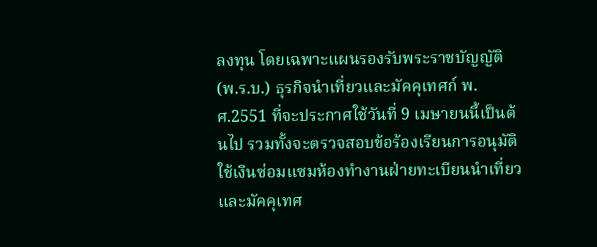ลงทุน โดยเฉพาะแผนรองรับพระราชบัญญัติ (พ.ร.บ.) ธุรกิจนำเที่ยวและมัคคุเทศก์ พ.ศ.2551 ที่จะประกาศใช้วันที่ 9 เมษายนนี้เป็นต้นไป รวมทั้งจะตรวจสอบข้อร้องเรียนการอนุมัติใช้เงินซ่อมแซมห้องทำงานฝ่ายทะเบียนนำเที่ยวและมัคคุเทศ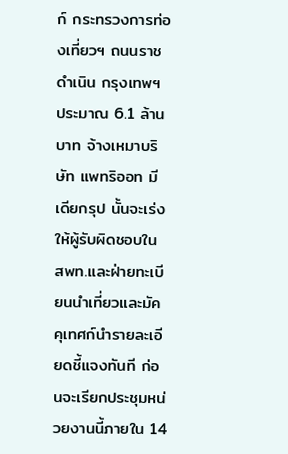ก์ กระทรวงการท่องเที่ยวฯ ถนนราชดำเนิน กรุงเทพฯ ประมาณ 6.1 ล้านบาท จ้างเหมาบริษัท แพทริออท มีเดียกรุป นั้นจะเร่งให้ผู้รับผิดชอบใน สพท.และฝ่ายทะเบียนนำเที่ยวและมัคคุเทศก์นำรายละเอียดชี้แจงทันที ก่อนจะเรียกประชุมหน่วยงานนี้ภายใน 14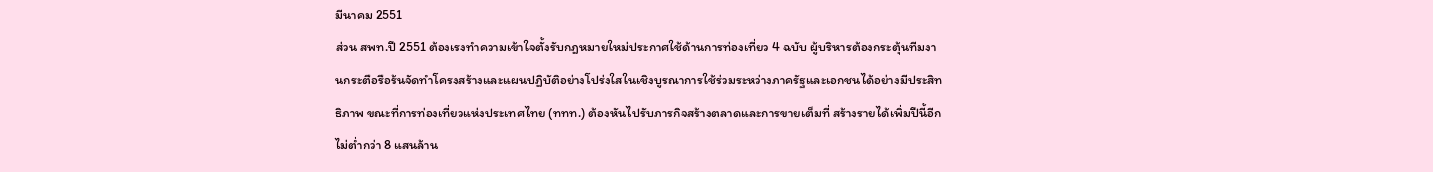มีนาคม 2551
ส่วน สพท.ปี 2551 ต้องเรงทำความเข้าใจตั้งรับกฎหมายใหม่ประกาศใช้ด้านการท่องเที่ยว 4 ฉบับ ผู้บริหารต้องกระตุ้นทีมงานกระตือรือร้นจัดทำโครงสร้างและแผนปฏิบัติอย่างโปร่งใสในเชิงบูรณาการใช้ร่วมระหว่างภาครัฐและเอกชนได้อย่างมีประสิทธิภาพ ขณะที่การท่องเที่ยวแห่งประเทศไทย (ททท.) ต้องหันไปรับภารกิจสร้างตลาดและการขายเต็มที่ สร้างรายได้เพิ่มปีนี้อีกไม่ต่ำกว่า 8 แสนล้าน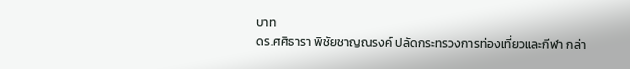บาท
ดร.ศศิธารา พิชัยชาญณรงค์ ปลัดกระทรวงการท่องเที่ยวและกีฬา กล่า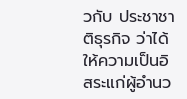วกับ ประชาชาติธุรกิจ ว่าได้ให้ความเป็นอิสระแก่ผู้อำนว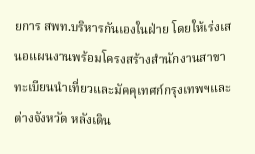ยการ สพท.บริหารกันเองในฝ่าย โดยให้เร่งเสนอแผนงานพร้อมโครงสร้างสำนักงานสาขาทะเบียนนำเที่ยวและมัคคุเทศก์กรุงเทพฯและต่างจังหวัด หลังเดิน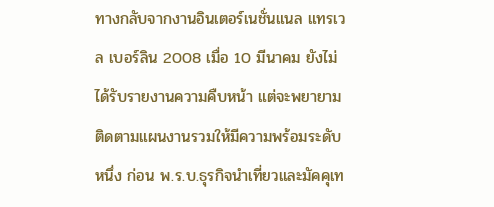ทางกลับจากงานอินเตอร์เนชั่นแนล แทรเวล เบอร์ลิน 2008 เมื่อ 10 มีนาคม ยังไม่ได้รับรายงานความคืบหน้า แต่จะพยายามติดตามแผนงานรวมให้มีความพร้อมระดับหนึ่ง ก่อน พ.ร.บ.ธุรกิจนำเที่ยวและมัคคุเท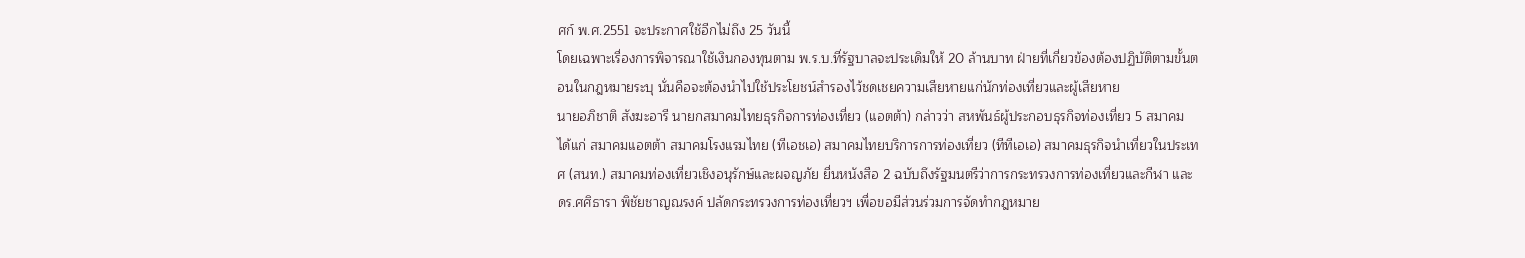ศก์ พ.ศ.2551 จะประกาศใช้อีกไม่ถึง 25 วันนี้
โดยเฉพาะเรื่องการพิจารณาใช้เงินกองทุนตาม พ.ร.บ.ที่รัฐบาลจะประเดิมให้ 20 ล้านบาท ฝ่ายที่เกี่ยวข้องต้องปฏิบัติตามขั้นตอนในกฎหมายระบุ นั่นคือจะต้องนำไปใช้ประโยชน์สำรองไว้ชดเชยความเสียหายแก่นักท่องเที่ยวและผู้เสียหาย
นายอภิชาติ สังฆะอารี นายกสมาคมไทยธุรกิจการท่องเที่ยว (แอตต้า) กล่าวว่า สหพันธ์ผู้ประกอบธุรกิจท่องเที่ยว 5 สมาคม ได้แก่ สมาคมแอตต้า สมาคมโรงแรมไทย (ทีเอชเอ) สมาคมไทยบริการการท่องเที่ยว (ทีทีเอเอ) สมาคมธุรกิจนำเที่ยวในประเทศ (สนท.) สมาคมท่องเที่ยวเชิงอนุรักษ์และผจญภัย ยื่นหนังสือ 2 ฉบับถึงรัฐมนตรีว่าการกระทรวงการท่องเที่ยวและกีฬา และ ดร.ศศิธารา พิชัยชาญณรงค์ ปลัดกระทรวงการท่องเที่ยวฯ เพื่อขอมีส่วนร่วมการจัดทำกฎหมาย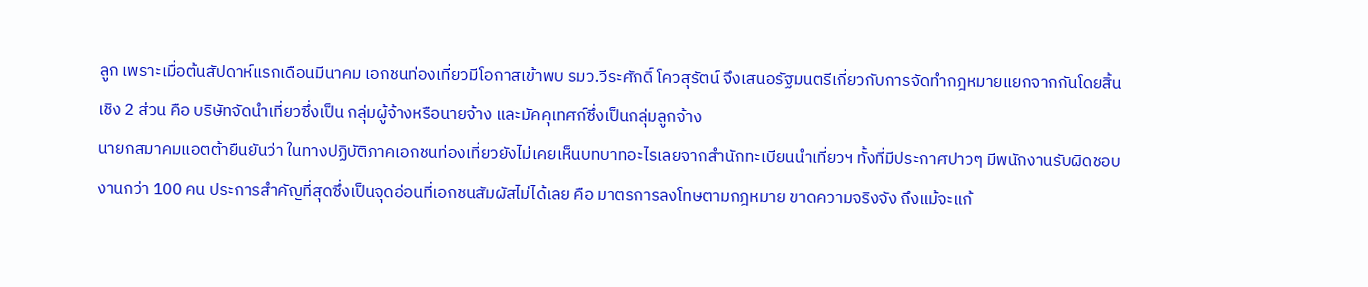ลูก เพราะเมื่อต้นสัปดาห์แรกเดือนมีนาคม เอกชนท่องเที่ยวมีโอกาสเข้าพบ รมว.วีระศักดิ์ โควสุรัตน์ จึงเสนอรัฐมนตรีเกี่ยวกับการจัดทำกฎหมายแยกจากกันโดยสิ้นเชิง 2 ส่วน คือ บริษัทจัดนำเที่ยวซึ่งเป็น กลุ่มผู้จ้างหรือนายจ้าง และมัคคุเทศก์ซึ่งเป็นกลุ่มลูกจ้าง
นายกสมาคมแอตต้ายืนยันว่า ในทางปฏิบัติภาคเอกชนท่องเที่ยวยังไม่เคยเห็นบทบาทอะไรเลยจากสำนักทะเบียนนำเที่ยวฯ ทั้งที่มีประกาศปาวๆ มีพนักงานรับผิดชอบงานกว่า 100 คน ประการสำคัญที่สุดซึ่งเป็นจุดอ่อนที่เอกชนสัมผัสไม่ได้เลย คือ มาตรการลงโทษตามกฎหมาย ขาดความจริงจัง ถึงแม้จะแก้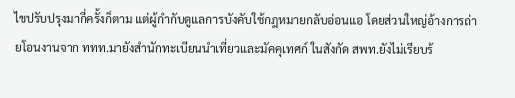ไขปรับปรุงมากี่ครั้งก็ตาม แต่ผู้กำกับดูแลการบังคับใช้กฎหมายกลับอ่อนแอ โดยส่วนใหญ่อ้างการถ่ายโอนงานจาก ททท.มายังสำนักทะเบียนนำเที่ยวและมัคคุเทศก์ ในสังกัด สพท.ยังไม่เรียบร้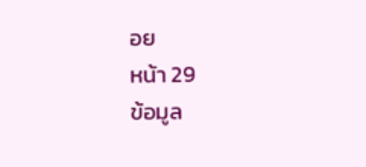อย
หน้า 29
ข้อมูล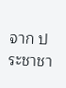จาก ประชาชา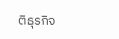ติธุรกิจ